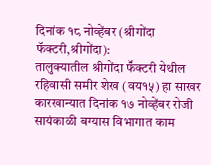दिनांक १८ नोव्हेंबर (श्रीगोंदा फॅक्टरी,श्रीगोंदा):
तालुक्यातील श्रीगोंदा फॕक्टरी येथील रहिवासी समीर शेख (वय१५) हा साखर कारखान्यात दिनांक १७ नोव्हेंबर रोजी सायंकाळी बग्यास विभागात काम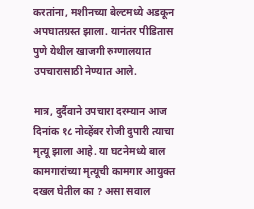करतांना, मशीनच्या बेल्टमध्ये अडकून अपघातग्रस्त झाला. यानंतर पीडितास पुणे येथील खाजगी रुग्णालयात उपचारासाठी नेण्यात आले.

मात्र, दुर्दैवाने उपचारा दरम्यान आज दिनांक १८ नोव्हेंबर रोजी दुपारी त्याचा मृत्यू झाला आहे. या घटनेमध्ये बाल कामगारांच्या मृत्यूची कामगार आयुक्त दखल घेतील का ? असा सवाल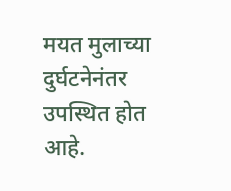मयत मुलाच्या दुर्घटनेनंतर उपस्थित होत आहे.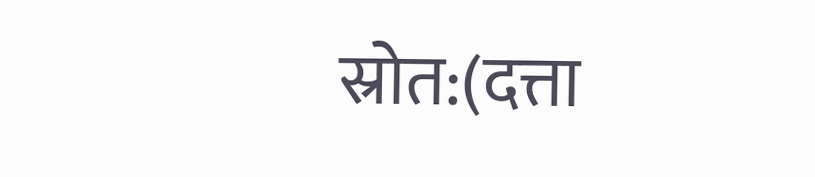स्रोत:(दत्ता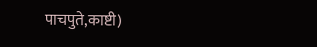पाचपुते,काष्टी)